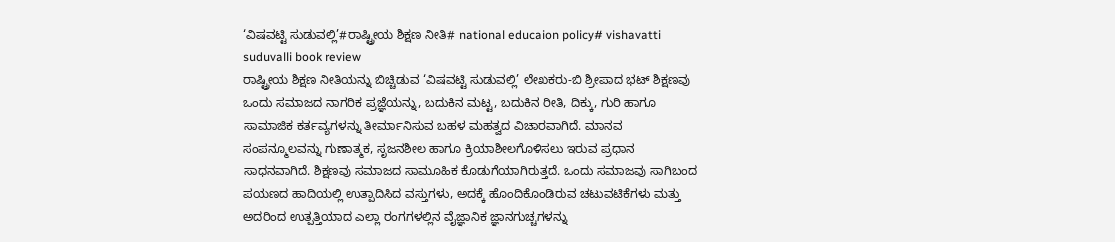‘ವಿಷವಟ್ಟಿ ಸುಡುವಲ್ಲಿ’#ರಾಷ್ಟ್ರೀಯ ಶಿಕ್ಷಣ ನೀತಿ# national educaion policy# vishavatti suduvalli book review
ರಾಷ್ಟ್ರೀಯ ಶಿಕ್ಷಣ ನೀತಿಯನ್ನು ಬಿಚ್ಚಿಡುವ ‘ವಿಷವಟ್ಟಿ ಸುಡುವಲ್ಲಿ’ ಲೇಖಕರು-ಬಿ ಶ್ರೀಪಾದ ಭಟ್ ಶಿಕ್ಷಣವು ಒಂದು ಸಮಾಜದ ನಾಗರಿಕ ಪ್ರಜ್ಞೆಯನ್ನು, ಬದುಕಿನ ಮಟ್ಟ, ಬದುಕಿನ ರೀತಿ, ದಿಕ್ಕು, ಗುರಿ ಹಾಗೂ ಸಾಮಾಜಿಕ ಕರ್ತವ್ಯಗಳನ್ನು ತೀರ್ಮಾನಿಸುವ ಬಹಳ ಮಹತ್ವದ ವಿಚಾರವಾಗಿದೆ. ಮಾನವ ಸಂಪನ್ಮೂಲವನ್ನು ಗುಣಾತ್ಮಕ, ಸೃಜನಶೀಲ ಹಾಗೂ ಕ್ರಿಯಾಶೀಲಗೊಳಿಸಲು ಇರುವ ಪ್ರಧಾನ ಸಾಧನವಾಗಿದೆ. ಶಿಕ್ಷಣವು ಸಮಾಜದ ಸಾಮೂಹಿಕ ಕೊಡುಗೆಯಾಗಿರುತ್ತದೆ. ಒಂದು ಸಮಾಜವು ಸಾಗಿಬಂದ ಪಯಣದ ಹಾದಿಯಲ್ಲಿ ಉತ್ಪಾದಿಸಿದ ವಸ್ತುಗಳು, ಅದಕ್ಕೆ ಹೊಂದಿಕೊಂಡಿರುವ ಚಟುವಟಿಕೆಗಳು ಮತ್ತು ಅದರಿಂದ ಉತ್ಪತ್ತಿಯಾದ ಎಲ್ಲಾ ರಂಗಗಳಲ್ಲಿನ ವೈಜ್ಞಾನಿಕ ಜ್ಞಾನಗುಚ್ಚಗಳನ್ನು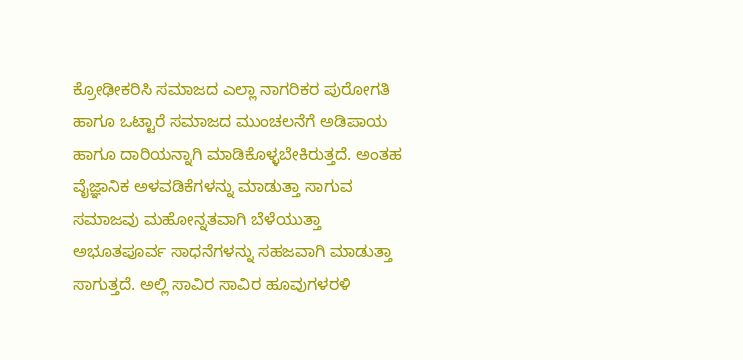ಕ್ರೋಢೀಕರಿಸಿ ಸಮಾಜದ ಎಲ್ಲಾ ನಾಗರಿಕರ ಪುರೋಗತಿ ಹಾಗೂ ಒಟ್ಟಾರೆ ಸಮಾಜದ ಮುಂಚಲನೆಗೆ ಅಡಿಪಾಯ ಹಾಗೂ ದಾರಿಯನ್ನಾಗಿ ಮಾಡಿಕೊಳ್ಳಬೇಕಿರುತ್ತದೆ. ಅಂತಹ ವೈಜ್ಞಾನಿಕ ಅಳವಡಿಕೆಗಳನ್ನು ಮಾಡುತ್ತಾ ಸಾಗುವ ಸಮಾಜವು ಮಹೋನ್ನತವಾಗಿ ಬೆಳೆಯುತ್ತಾ ಅಭೂತಪೂರ್ವ ಸಾಧನೆಗಳನ್ನು ಸಹಜವಾಗಿ ಮಾಡುತ್ತಾ ಸಾಗುತ್ತದೆ. ಅಲ್ಲಿ ಸಾವಿರ ಸಾವಿರ ಹೂವುಗಳರಳಿ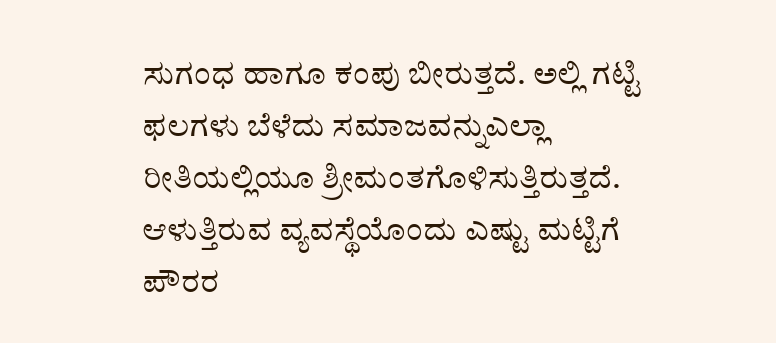ಸುಗಂಧ ಹಾಗೂ ಕಂಪು ಬೀರುತ್ತದೆ. ಅಲ್ಲಿ ಗಟ್ಟಿ ಫಲಗಳು ಬೆಳೆದು ಸಮಾಜವನ್ನುಎಲ್ಲಾ ರೀತಿಯಲ್ಲಿಯೂ ಶ್ರೀಮಂತಗೊಳಿಸುತ್ತಿರುತ್ತದೆ. ಆಳುತ್ತಿರುವ ವ್ಯವಸ್ಥೆಯೊಂದು ಎಷ್ಟು ಮಟ್ಟಿಗೆ ಪೌರರ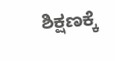ಶಿಕ್ಷಣಕ್ಕೆ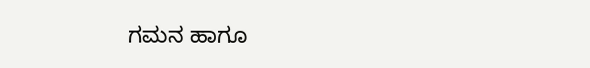ಗಮನ ಹಾಗೂ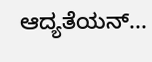ಆದ್ಯತೆಯನ್...